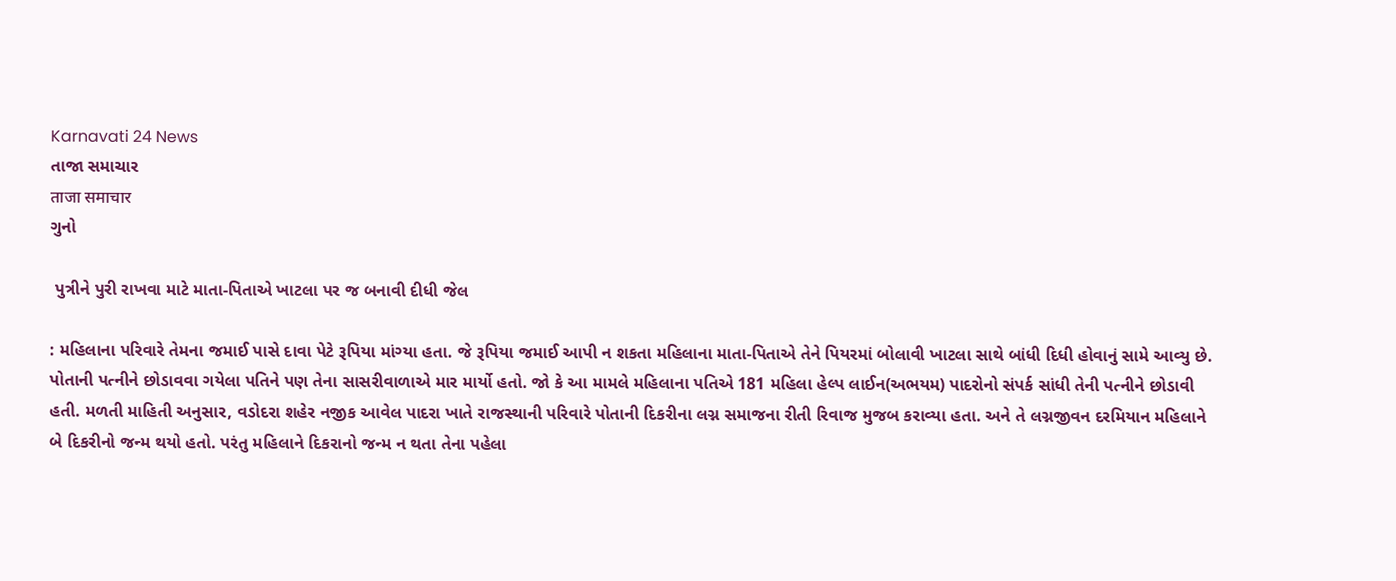Karnavati 24 News
તાજા સમાચાર
ताजा समाचार
ગુનો

 પુત્રીને પુરી રાખવા માટે માતા-પિતાએ ખાટલા પર જ બનાવી દીધી જેલ

: મહિલાના પરિવારે તેમના જમાઈ પાસે દાવા પેટે રૂપિયા માંગ્યા હતા. જે રૂપિયા જમાઈ આપી ન શકતા મહિલાના માતા-પિતાએ તેને પિયરમાં બોલાવી ખાટલા સાથે બાંધી દિધી હોવાનું સામે આવ્યુ છે. પોતાની પત્નીને છોડાવવા ગયેલા પતિને પણ તેના સાસરીવાળાએ માર માર્યો હતો. જો કે આ મામલે મહિલાના પતિએ 181 મહિલા હેલ્પ લાઈન(અભયમ) પાદરોનો સંપર્ક સાંધી તેની પત્નીને છોડાવી હતી. મળતી માહિતી અનુસાર, વડોદરા શહેર નજીક આવેલ પાદરા ખાતે રાજસ્થાની પરિવારે પોતાની દિકરીના લગ્ન સમાજના રીતી રિવાજ મુજબ કરાવ્યા હતા. અને તે લગ્નજીવન દરમિયાન મહિલાને બે દિકરીનો જન્મ થયો હતો. પરંતુ મહિલાને દિકરાનો જન્મ ન થતા તેના પહેલા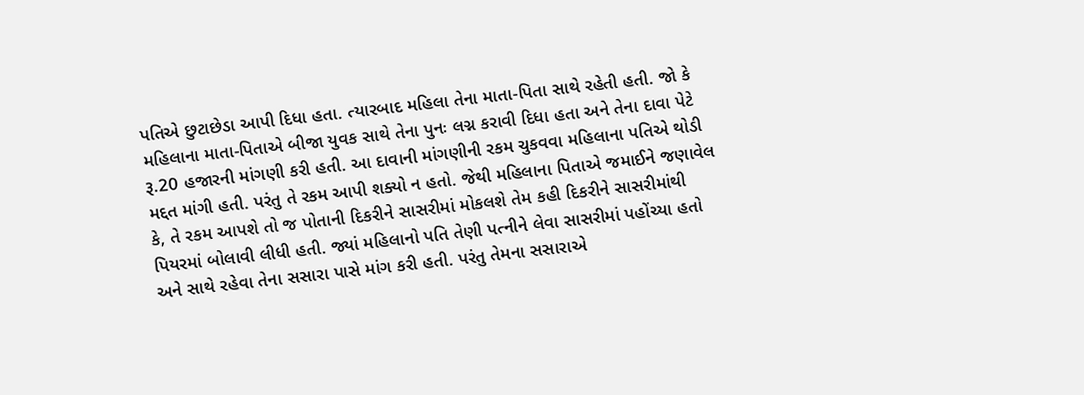પતિએ છુટાછેડા આપી દિધા હતા. ત્યારબાદ મહિલા તેના માતા-પિતા સાથે રહેતી હતી. જો કે મહિલાના માતા-પિતાએ બીજા યુવક સાથે તેના પુનઃ લગ્ન કરાવી દિધા હતા અને તેના દાવા પેટે રૂ.20 હજારની માંગણી કરી હતી. આ દાવાની માંગણીની રકમ ચુકવવા મહિલાના પતિએ થોડી મદ્દત માંગી હતી. પરંતુ તે રકમ આપી શક્યો ન હતો. જેથી મહિલાના પિતાએ જમાઈને જણાવેલ કે, તે રકમ આપશે તો જ પોતાની દિકરીને સાસરીમાં મોકલશે તેમ કહી દિકરીને સાસરીમાંથી પિયરમાં બોલાવી લીધી હતી. જ્યાં મહિલાનો પતિ તેણી પત્નીને લેવા સાસરીમાં પહોંચ્યા હતો અને સાથે રહેવા તેના સસારા પાસે માંગ કરી હતી. પરંતુ તેમના સસારાએ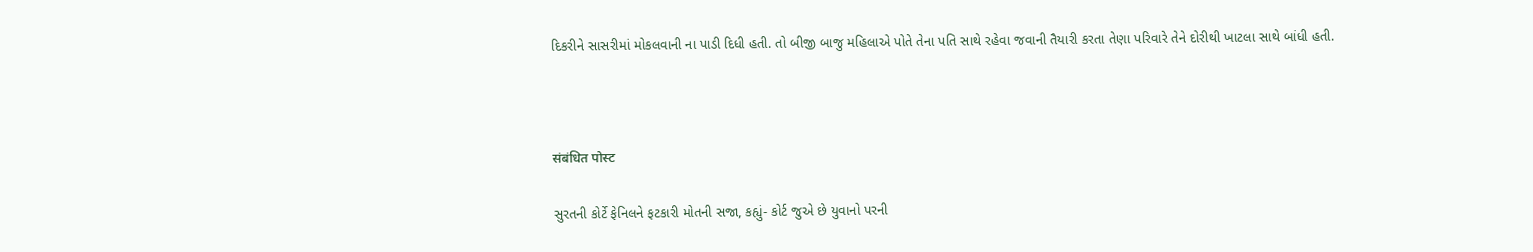દિકરીને સાસરીમાં મોકલવાની ના પાડી દિધી હતી. તો બીજી બાજુ મહિલાએ પોતે તેના પતિ સાથે રહેવા જવાની તૈયારી કરતા તેણા પરિવારે તેને દોરીથી ખાટલા સાથે બાંધી હતી.



संबंधित पोस्ट

સુરતની કોર્ટે ફેનિલને ફટકારી મોતની સજા, કહ્યું- કોર્ટ જુએ છે યુવાનો પરની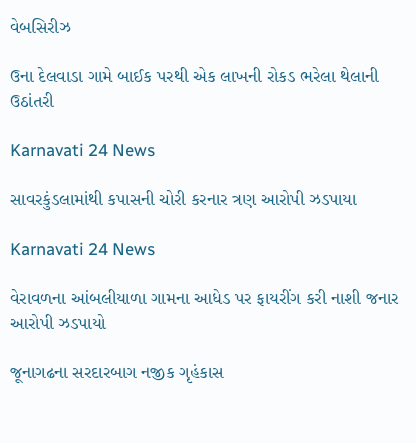વેબસિરીઝ

ઉના દેલવાડા ગામે બાઈક પરથી એક લાખની રોકડ ભરેલા થેલાની ઉઠાંતરી

Karnavati 24 News

સાવરકુંડલામાંથી કપાસની ચોરી કરનાર ત્રણ આરોપી ઝડપાયા

Karnavati 24 News

વેરાવળના આંબલીયાળા ગામના આધેડ પર ફાયરીંગ કરી નાશી જનાર આરોપી ઝડપાયો

જૂનાગઢના સરદારબાગ નજીક ગૃહંકાસ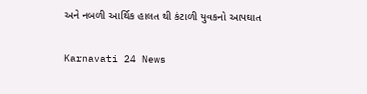અને નબળી આર્થિક હાલત થી કંટાળી યુવકનો આપઘાત

Karnavati 24 News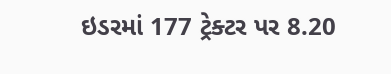ઇડરમાં 177 ટ્રેક્ટર પર 8.20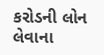કરોડની લોન લેવાના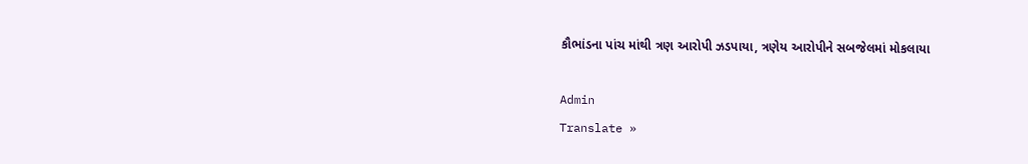કૌભાંડના પાંચ માંથી ત્રણ આરોપી ઝડપાયા, ત્રણેય આરોપીને સબજેલમાં મોકલાયા

Admin
Translate »